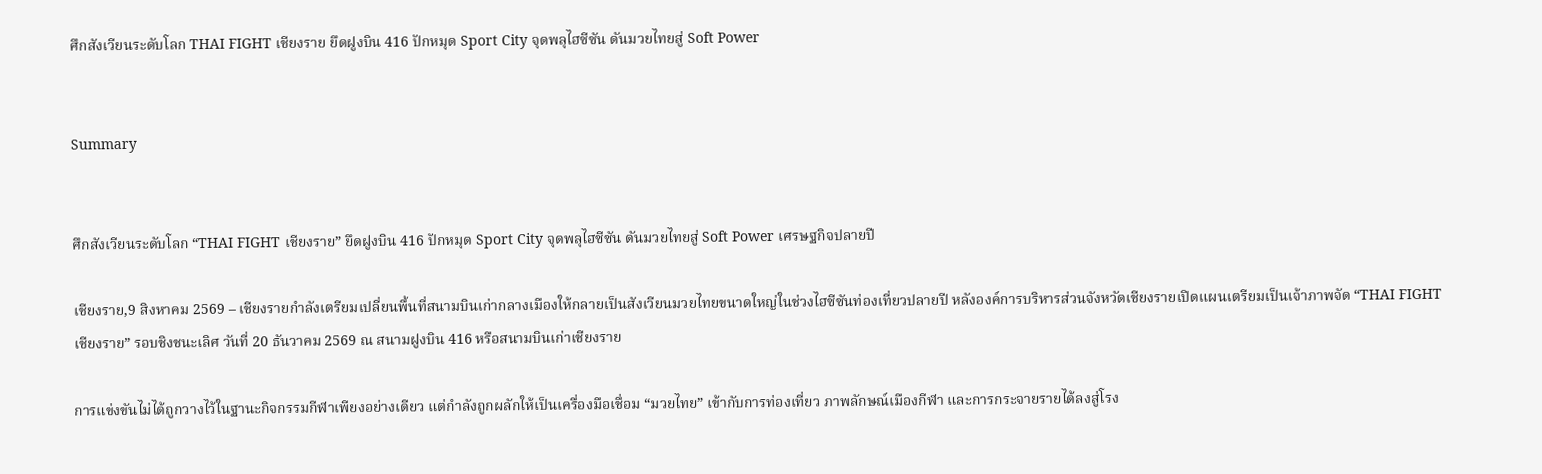ศึกสังเวียนระดับโลก THAI FIGHT เชียงราย ยึดฝูงบิน 416 ปักหมุด Sport City จุดพลุไฮซีซัน ดันมวยไทยสู่ Soft Power


Summary


ศึกสังเวียนระดับโลก “THAI FIGHT เชียงราย” ยึดฝูงบิน 416 ปักหมุด Sport City จุดพลุไฮซีซัน ดันมวยไทยสู่ Soft Power เศรษฐกิจปลายปี

เชียงราย,9 สิงหาคม 2569 – เชียงรายกำลังเตรียมเปลี่ยนพื้นที่สนามบินเก่ากลางเมืองให้กลายเป็นสังเวียนมวยไทยขนาดใหญ่ในช่วงไฮซีซันท่องเที่ยวปลายปี หลังองค์การบริหารส่วนจังหวัดเชียงรายเปิดแผนเตรียมเป็นเจ้าภาพจัด “THAI FIGHT เชียงราย” รอบชิงชนะเลิศ วันที่ 20 ธันวาคม 2569 ณ สนามฝูงบิน 416 หรือสนามบินเก่าเชียงราย

การแข่งขันไม่ได้ถูกวางไว้ในฐานะกิจกรรมกีฬาเพียงอย่างเดียว แต่กำลังถูกผลักให้เป็นเครื่องมือเชื่อม “มวยไทย” เข้ากับการท่องเที่ยว ภาพลักษณ์เมืองกีฬา และการกระจายรายได้ลงสู่โรง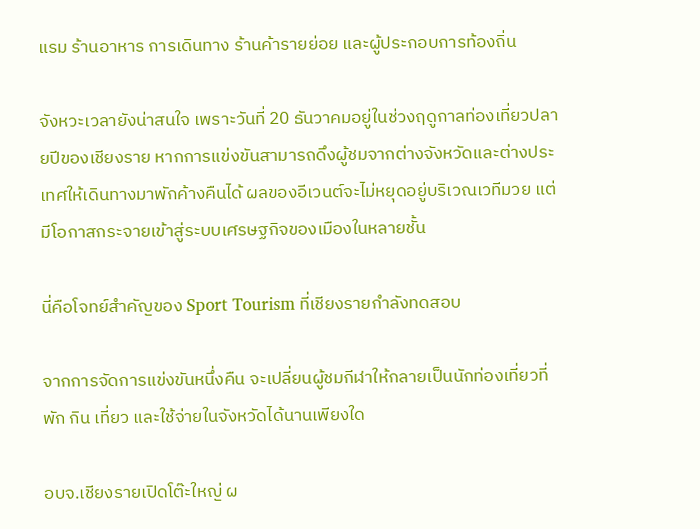แรม ร้านอาหาร การเดินทาง ร้านค้ารายย่อย และผู้ประกอบการท้องถิ่น

จังหวะเวลายังน่าสนใจ เพราะวันที่ 20 ธันวาคมอยู่ในช่วงฤดูกาลท่องเที่ยวปลายปีของเชียงราย หากการแข่งขันสามารถดึงผู้ชมจากต่างจังหวัดและต่างประเทศให้เดินทางมาพักค้างคืนได้ ผลของอีเวนต์จะไม่หยุดอยู่บริเวณเวทีมวย แต่มีโอกาสกระจายเข้าสู่ระบบเศรษฐกิจของเมืองในหลายชั้น

นี่คือโจทย์สำคัญของ Sport Tourism ที่เชียงรายกำลังทดสอบ

จากการจัดการแข่งขันหนึ่งคืน จะเปลี่ยนผู้ชมกีฬาให้กลายเป็นนักท่องเที่ยวที่พัก กิน เที่ยว และใช้จ่ายในจังหวัดได้นานเพียงใด

อบจ.เชียงรายเปิดโต๊ะใหญ่ ผ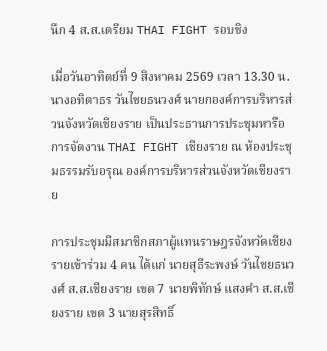นึก 4 ส.ส.เตรียม THAI FIGHT รอบชิง

เมื่อวันอาทิตย์ที่ 9 สิงหาคม 2569 เวลา 13.30 น. นางอทิตาธร วันไชยธนวงศ์ นายกองค์การบริหารส่วนจังหวัดเชียงราย เป็นประธานการประชุมหารือการจัดงาน THAI FIGHT เชียงราย ณ ห้องประชุมธรรมรับอรุณ องค์การบริหารส่วนจังหวัดเชียงราย

การประชุมมีสมาชิกสภาผู้แทนราษฎรจังหวัดเชียงรายเข้าร่วม 4 คน ได้แก่ นายสุธีระพงษ์ วันไชยธนวงศ์ ส.ส.เชียงราย เขต 7 นายพิทักษ์ แสงคำ ส.ส.เชียงราย เขต 3 นายสุรสิทธิ์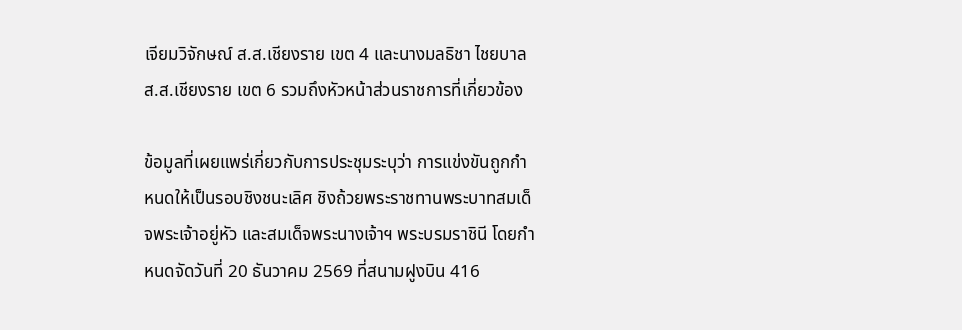เจียมวิจักษณ์ ส.ส.เชียงราย เขต 4 และนางมลธิชา ไชยบาล ส.ส.เชียงราย เขต 6 รวมถึงหัวหน้าส่วนราชการที่เกี่ยวข้อง

ข้อมูลที่เผยแพร่เกี่ยวกับการประชุมระบุว่า การแข่งขันถูกกำหนดให้เป็นรอบชิงชนะเลิศ ชิงถ้วยพระราชทานพระบาทสมเด็จพระเจ้าอยู่หัว และสมเด็จพระนางเจ้าฯ พระบรมราชินี โดยกำหนดจัดวันที่ 20 ธันวาคม 2569 ที่สนามฝูงบิน 416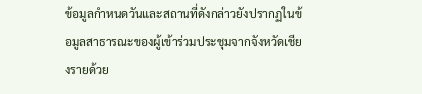ข้อมูลกำหนดวันและสถานที่ดังกล่าวยังปรากฏในข้อมูลสาธารณะของผู้เข้าร่วมประชุมจากจังหวัดเชียงรายด้วย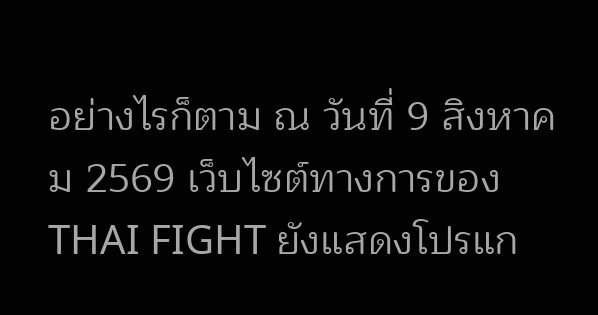อย่างไรก็ตาม ณ วันที่ 9 สิงหาคม 2569 เว็บไซต์ทางการของ THAI FIGHT ยังแสดงโปรแก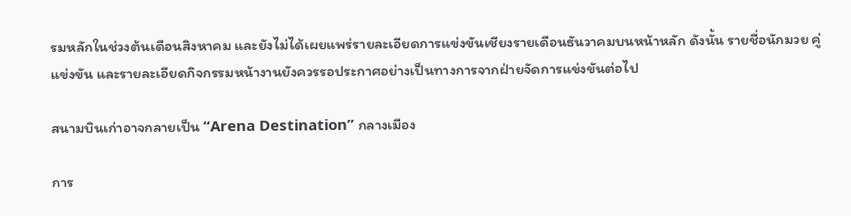รมหลักในช่วงต้นเดือนสิงหาคม และยังไม่ได้เผยแพร่รายละเอียดการแข่งขันเชียงรายเดือนธันวาคมบนหน้าหลัก ดังนั้น รายชื่อนักมวย คู่แข่งขัน และรายละเอียดกิจกรรมหน้างานยังควรรอประกาศอย่างเป็นทางการจากฝ่ายจัดการแข่งขันต่อไป

สนามบินเก่าอาจกลายเป็น “Arena Destination” กลางเมือง

การ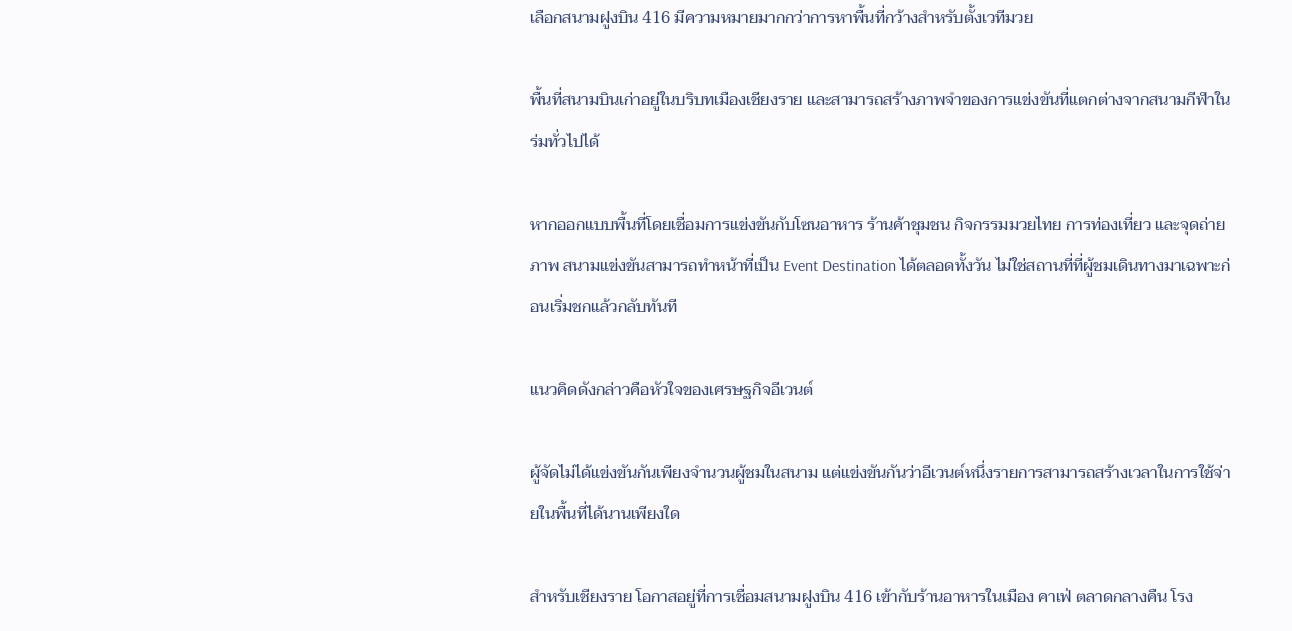เลือกสนามฝูงบิน 416 มีความหมายมากกว่าการหาพื้นที่กว้างสำหรับตั้งเวทีมวย

พื้นที่สนามบินเก่าอยู่ในบริบทเมืองเชียงราย และสามารถสร้างภาพจำของการแข่งขันที่แตกต่างจากสนามกีฬาในร่มทั่วไปได้

หากออกแบบพื้นที่โดยเชื่อมการแข่งขันกับโซนอาหาร ร้านค้าชุมชน กิจกรรมมวยไทย การท่องเที่ยว และจุดถ่ายภาพ สนามแข่งขันสามารถทำหน้าที่เป็น Event Destination ได้ตลอดทั้งวัน ไม่ใช่สถานที่ที่ผู้ชมเดินทางมาเฉพาะก่อนเริ่มชกแล้วกลับทันที

แนวคิดดังกล่าวคือหัวใจของเศรษฐกิจอีเวนต์

ผู้จัดไม่ได้แข่งขันกันเพียงจำนวนผู้ชมในสนาม แต่แข่งขันกันว่าอีเวนต์หนึ่งรายการสามารถสร้างเวลาในการใช้จ่ายในพื้นที่ได้นานเพียงใด

สำหรับเชียงราย โอกาสอยู่ที่การเชื่อมสนามฝูงบิน 416 เข้ากับร้านอาหารในเมือง คาเฟ่ ตลาดกลางคืน โรง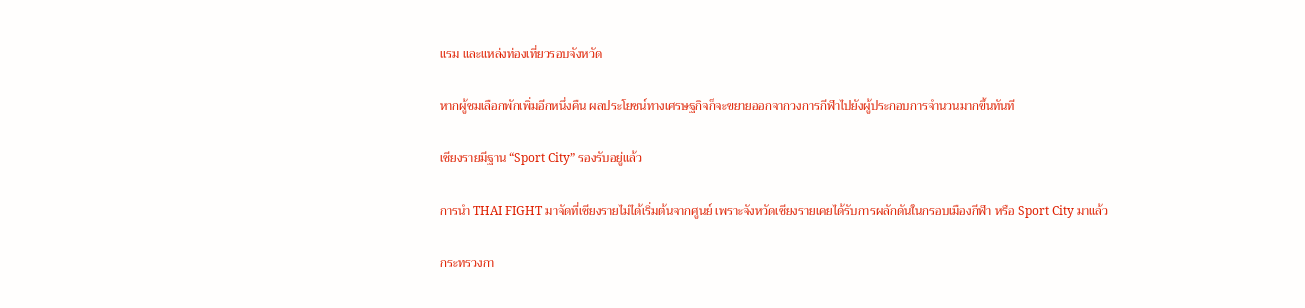แรม และแหล่งท่องเที่ยวรอบจังหวัด

หากผู้ชมเลือกพักเพิ่มอีกหนึ่งคืน ผลประโยชน์ทางเศรษฐกิจก็จะขยายออกจากวงการกีฬาไปยังผู้ประกอบการจำนวนมากขึ้นทันที

เชียงรายมีฐาน “Sport City” รองรับอยู่แล้ว

การนำ THAI FIGHT มาจัดที่เชียงรายไม่ได้เริ่มต้นจากศูนย์ เพราะจังหวัดเชียงรายเคยได้รับการผลักดันในกรอบเมืองกีฬา หรือ Sport City มาแล้ว

กระทรวงกา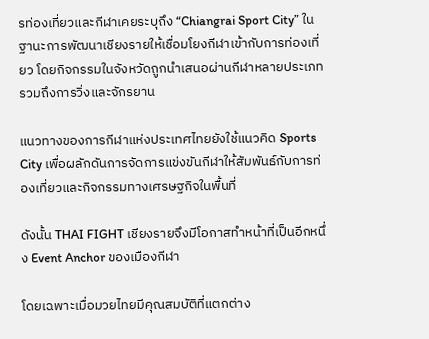รท่องเที่ยวและกีฬาเคยระบุถึง “Chiangrai Sport City” ในฐานะการพัฒนาเชียงรายให้เชื่อมโยงกีฬาเข้ากับการท่องเที่ยว โดยกิจกรรมในจังหวัดถูกนำเสนอผ่านกีฬาหลายประเภท รวมถึงการวิ่งและจักรยาน

แนวทางของการกีฬาแห่งประเทศไทยยังใช้แนวคิด Sports City เพื่อผลักดันการจัดการแข่งขันกีฬาให้สัมพันธ์กับการท่องเที่ยวและกิจกรรมทางเศรษฐกิจในพื้นที่

ดังนั้น THAI FIGHT เชียงรายจึงมีโอกาสทำหน้าที่เป็นอีกหนึ่ง Event Anchor ของเมืองกีฬา

โดยเฉพาะเมื่อมวยไทยมีคุณสมบัติที่แตกต่าง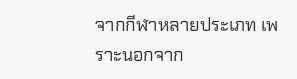จากกีฬาหลายประเภท เพราะนอกจาก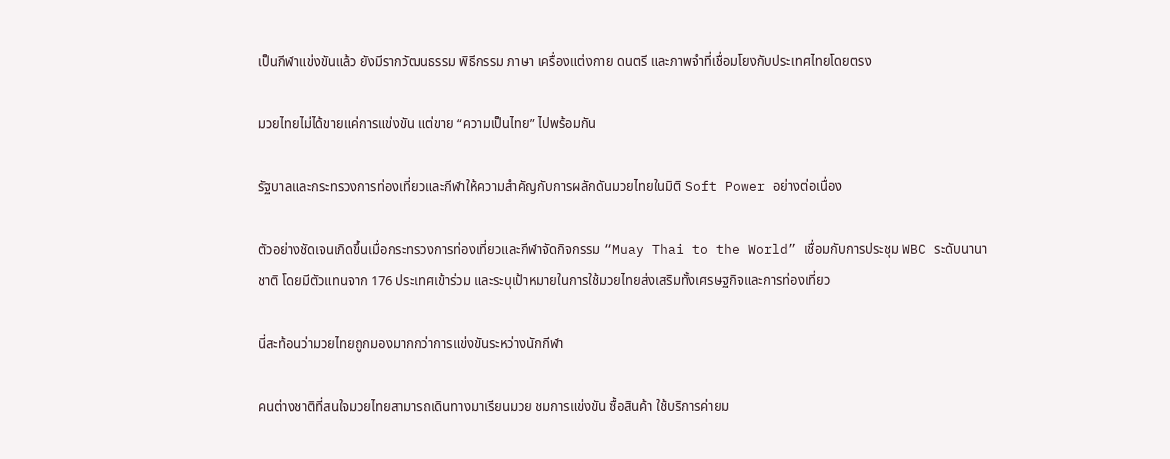เป็นกีฬาแข่งขันแล้ว ยังมีรากวัฒนธรรม พิธีกรรม ภาษา เครื่องแต่งกาย ดนตรี และภาพจำที่เชื่อมโยงกับประเทศไทยโดยตรง

มวยไทยไม่ได้ขายแค่การแข่งขัน แต่ขาย “ความเป็นไทย” ไปพร้อมกัน

รัฐบาลและกระทรวงการท่องเที่ยวและกีฬาให้ความสำคัญกับการผลักดันมวยไทยในมิติ Soft Power อย่างต่อเนื่อง

ตัวอย่างชัดเจนเกิดขึ้นเมื่อกระทรวงการท่องเที่ยวและกีฬาจัดกิจกรรม “Muay Thai to the World” เชื่อมกับการประชุม WBC ระดับนานาชาติ โดยมีตัวแทนจาก 176 ประเทศเข้าร่วม และระบุเป้าหมายในการใช้มวยไทยส่งเสริมทั้งเศรษฐกิจและการท่องเที่ยว

นี่สะท้อนว่ามวยไทยถูกมองมากกว่าการแข่งขันระหว่างนักกีฬา

คนต่างชาติที่สนใจมวยไทยสามารถเดินทางมาเรียนมวย ชมการแข่งขัน ซื้อสินค้า ใช้บริการค่ายม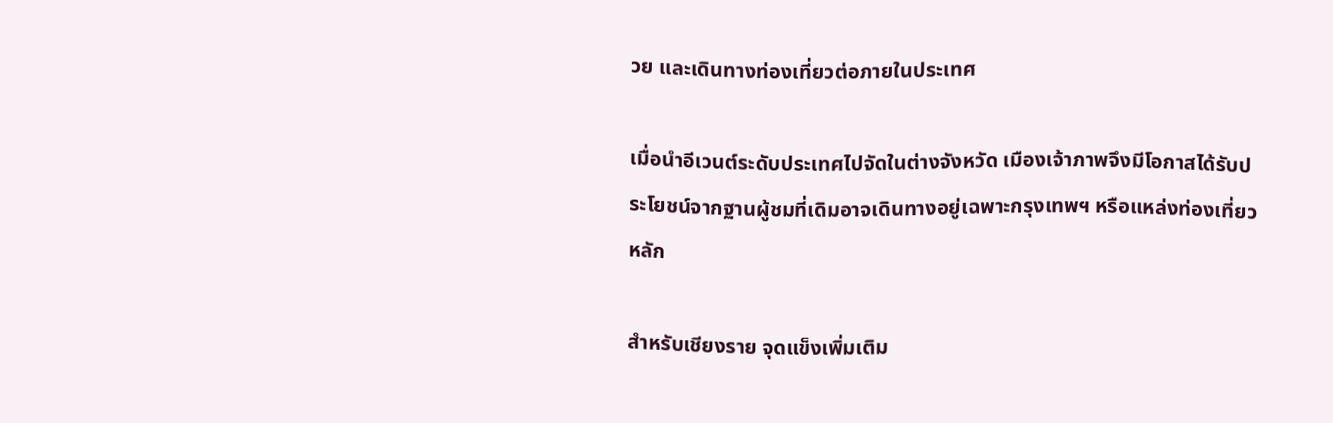วย และเดินทางท่องเที่ยวต่อภายในประเทศ

เมื่อนำอีเวนต์ระดับประเทศไปจัดในต่างจังหวัด เมืองเจ้าภาพจึงมีโอกาสได้รับประโยชน์จากฐานผู้ชมที่เดิมอาจเดินทางอยู่เฉพาะกรุงเทพฯ หรือแหล่งท่องเที่ยวหลัก

สำหรับเชียงราย จุดแข็งเพิ่มเติม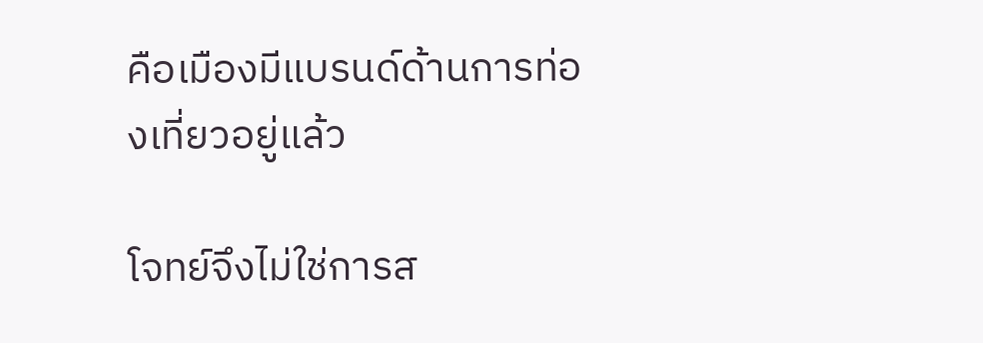คือเมืองมีแบรนด์ด้านการท่องเที่ยวอยู่แล้ว

โจทย์จึงไม่ใช่การส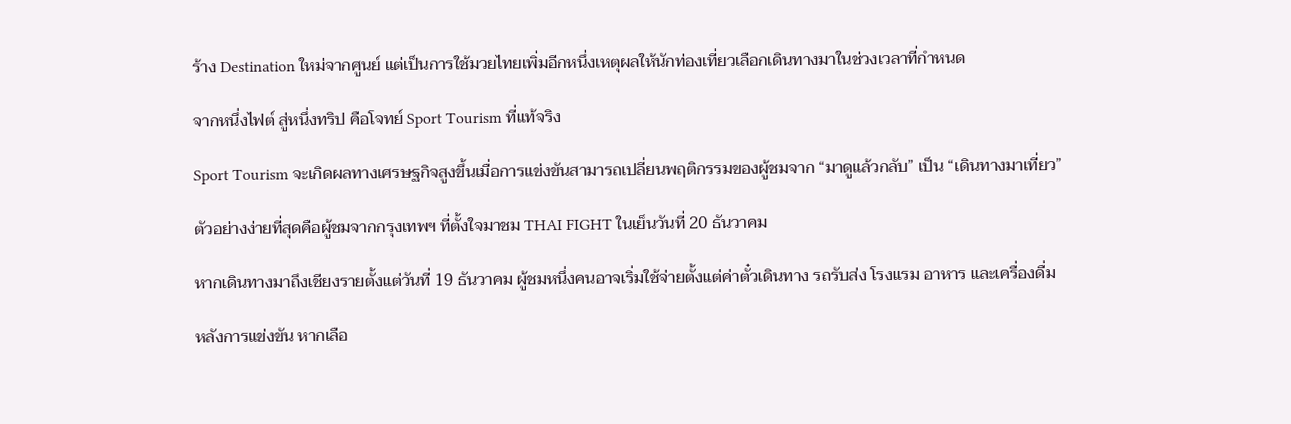ร้าง Destination ใหม่จากศูนย์ แต่เป็นการใช้มวยไทยเพิ่มอีกหนึ่งเหตุผลให้นักท่องเที่ยวเลือกเดินทางมาในช่วงเวลาที่กำหนด

จากหนึ่งไฟต์ สู่หนึ่งทริป คือโจทย์ Sport Tourism ที่แท้จริง

Sport Tourism จะเกิดผลทางเศรษฐกิจสูงขึ้นเมื่อการแข่งขันสามารถเปลี่ยนพฤติกรรมของผู้ชมจาก “มาดูแล้วกลับ” เป็น “เดินทางมาเที่ยว”

ตัวอย่างง่ายที่สุดคือผู้ชมจากกรุงเทพฯ ที่ตั้งใจมาชม THAI FIGHT ในเย็นวันที่ 20 ธันวาคม

หากเดินทางมาถึงเชียงรายตั้งแต่วันที่ 19 ธันวาคม ผู้ชมหนึ่งคนอาจเริ่มใช้จ่ายตั้งแต่ค่าตั๋วเดินทาง รถรับส่ง โรงแรม อาหาร และเครื่องดื่ม

หลังการแข่งขัน หากเลือ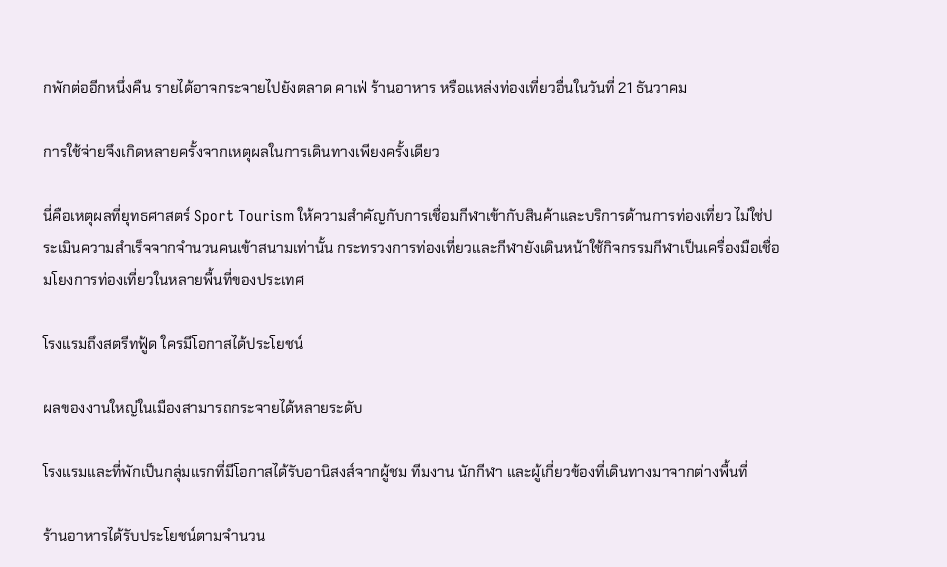กพักต่ออีกหนึ่งคืน รายได้อาจกระจายไปยังตลาด คาเฟ่ ร้านอาหาร หรือแหล่งท่องเที่ยวอื่นในวันที่ 21 ธันวาคม

การใช้จ่ายจึงเกิดหลายครั้งจากเหตุผลในการเดินทางเพียงครั้งเดียว

นี่คือเหตุผลที่ยุทธศาสตร์ Sport Tourism ให้ความสำคัญกับการเชื่อมกีฬาเข้ากับสินค้าและบริการด้านการท่องเที่ยว ไม่ใช่ประเมินความสำเร็จจากจำนวนคนเข้าสนามเท่านั้น กระทรวงการท่องเที่ยวและกีฬายังเดินหน้าใช้กิจกรรมกีฬาเป็นเครื่องมือเชื่อมโยงการท่องเที่ยวในหลายพื้นที่ของประเทศ

โรงแรมถึงสตรีทฟู้ด ใครมีโอกาสได้ประโยชน์

ผลของงานใหญ่ในเมืองสามารถกระจายได้หลายระดับ

โรงแรมและที่พักเป็นกลุ่มแรกที่มีโอกาสได้รับอานิสงส์จากผู้ชม ทีมงาน นักกีฬา และผู้เกี่ยวข้องที่เดินทางมาจากต่างพื้นที่

ร้านอาหารได้รับประโยชน์ตามจำนวน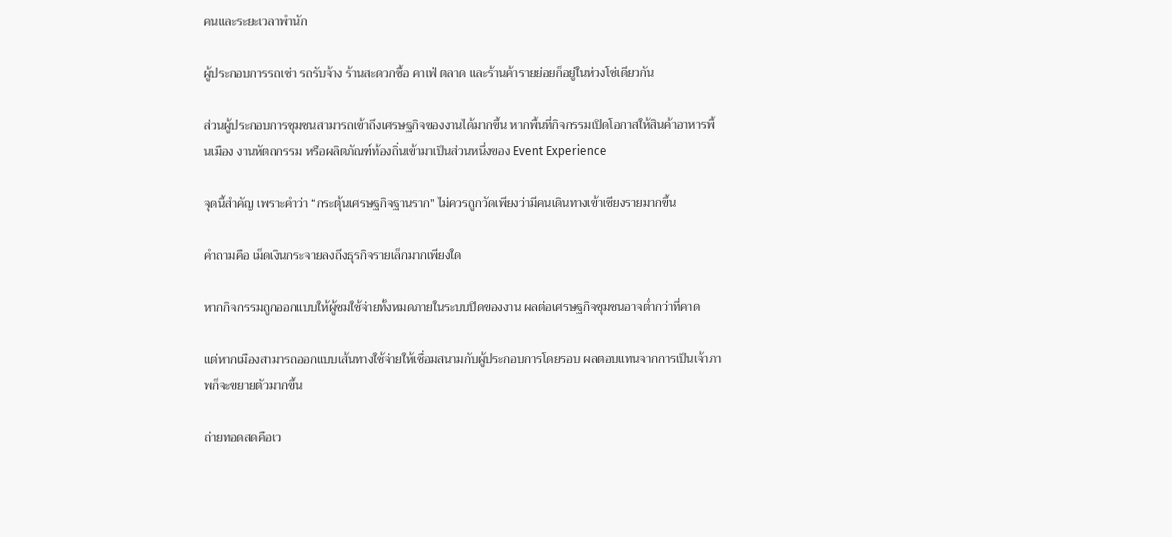คนและระยะเวลาพำนัก

ผู้ประกอบการรถเช่า รถรับจ้าง ร้านสะดวกซื้อ คาเฟ่ ตลาด และร้านค้ารายย่อยก็อยู่ในห่วงโซ่เดียวกัน

ส่วนผู้ประกอบการชุมชนสามารถเข้าถึงเศรษฐกิจของงานได้มากขึ้น หากพื้นที่กิจกรรมเปิดโอกาสให้สินค้าอาหารพื้นเมือง งานหัตถกรรม หรือผลิตภัณฑ์ท้องถิ่นเข้ามาเป็นส่วนหนึ่งของ Event Experience

จุดนี้สำคัญ เพราะคำว่า “กระตุ้นเศรษฐกิจฐานราก” ไม่ควรถูกวัดเพียงว่ามีคนเดินทางเข้าเชียงรายมากขึ้น

คำถามคือ เม็ดเงินกระจายลงถึงธุรกิจรายเล็กมากเพียงใด

หากกิจกรรมถูกออกแบบให้ผู้ชมใช้จ่ายทั้งหมดภายในระบบปิดของงาน ผลต่อเศรษฐกิจชุมชนอาจต่ำกว่าที่คาด

แต่หากเมืองสามารถออกแบบเส้นทางใช้จ่ายให้เชื่อมสนามกับผู้ประกอบการโดยรอบ ผลตอบแทนจากการเป็นเจ้าภาพก็จะขยายตัวมากขึ้น

ถ่ายทอดสดคือเว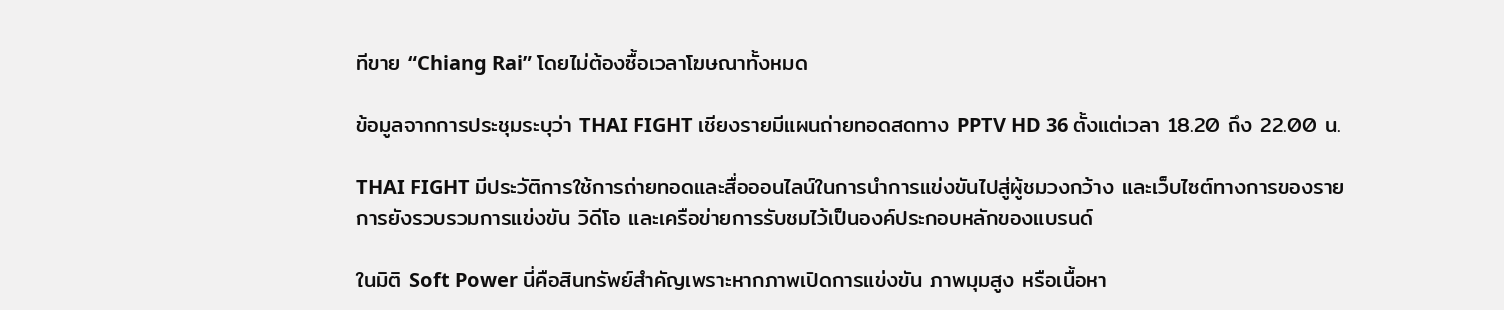ทีขาย “Chiang Rai” โดยไม่ต้องซื้อเวลาโฆษณาทั้งหมด

ข้อมูลจากการประชุมระบุว่า THAI FIGHT เชียงรายมีแผนถ่ายทอดสดทาง PPTV HD 36 ตั้งแต่เวลา 18.20 ถึง 22.00 น.

THAI FIGHT มีประวัติการใช้การถ่ายทอดและสื่อออนไลน์ในการนำการแข่งขันไปสู่ผู้ชมวงกว้าง และเว็บไซต์ทางการของรายการยังรวบรวมการแข่งขัน วิดีโอ และเครือข่ายการรับชมไว้เป็นองค์ประกอบหลักของแบรนด์

ในมิติ Soft Power นี่คือสินทรัพย์สำคัญเพราะหากภาพเปิดการแข่งขัน ภาพมุมสูง หรือเนื้อหา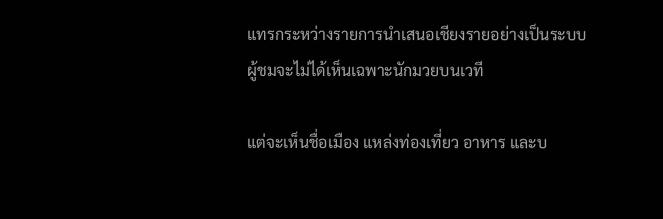แทรกระหว่างรายการนำเสนอเชียงรายอย่างเป็นระบบ ผู้ชมจะไม่ได้เห็นเฉพาะนักมวยบนเวที

แต่จะเห็นชื่อเมือง แหล่งท่องเที่ยว อาหาร และบ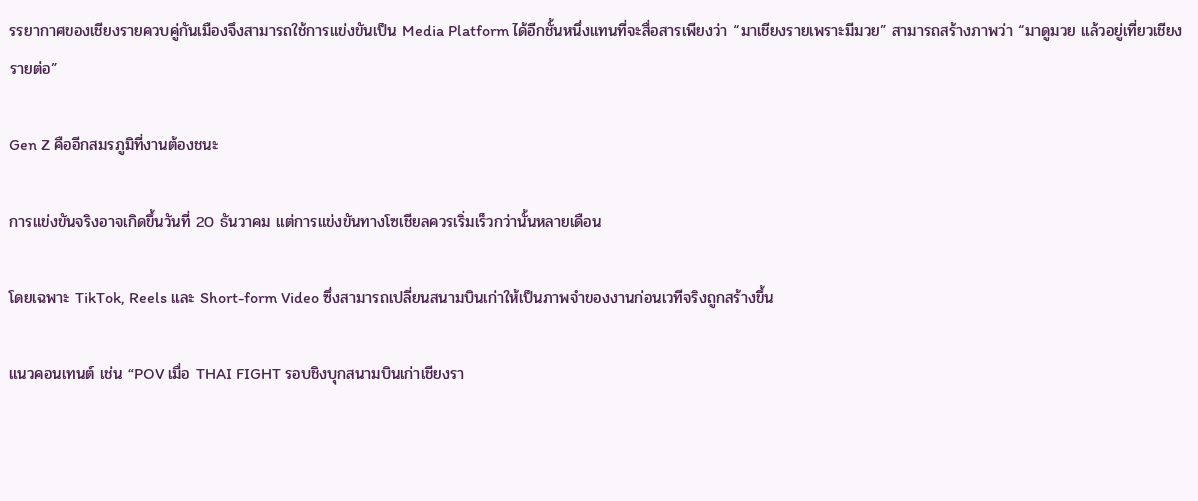รรยากาศของเชียงรายควบคู่กันเมืองจึงสามารถใช้การแข่งขันเป็น Media Platform ได้อีกชั้นหนึ่งแทนที่จะสื่อสารเพียงว่า “มาเชียงรายเพราะมีมวย” สามารถสร้างภาพว่า “มาดูมวย แล้วอยู่เที่ยวเชียงรายต่อ”

Gen Z คืออีกสมรภูมิที่งานต้องชนะ

การแข่งขันจริงอาจเกิดขึ้นวันที่ 20 ธันวาคม แต่การแข่งขันทางโซเชียลควรเริ่มเร็วกว่านั้นหลายเดือน

โดยเฉพาะ TikTok, Reels และ Short-form Video ซึ่งสามารถเปลี่ยนสนามบินเก่าให้เป็นภาพจำของงานก่อนเวทีจริงถูกสร้างขึ้น

แนวคอนเทนต์ เช่น “POV เมื่อ THAI FIGHT รอบชิงบุกสนามบินเก่าเชียงรา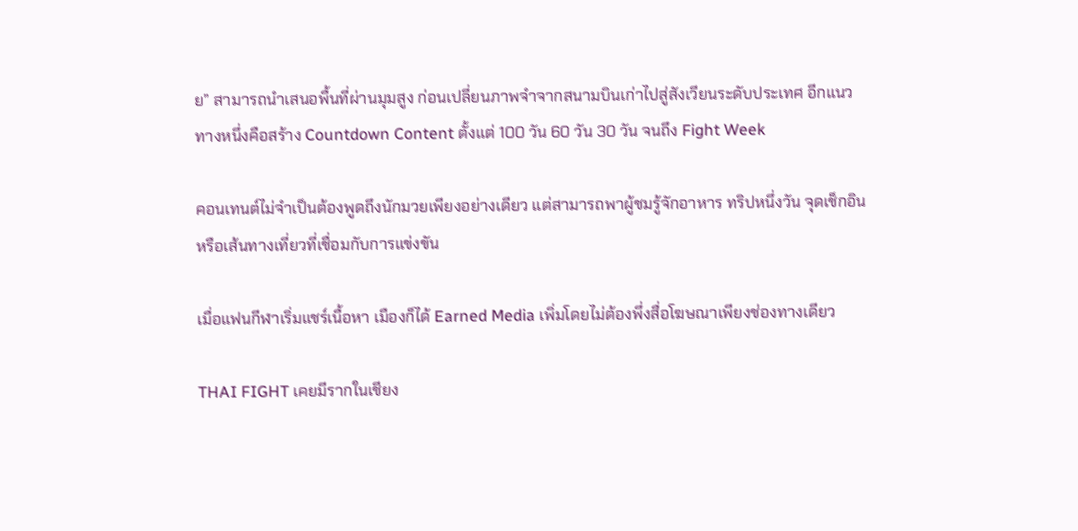ย” สามารถนำเสนอพื้นที่ผ่านมุมสูง ก่อนเปลี่ยนภาพจำจากสนามบินเก่าไปสู่สังเวียนระดับประเทศ อีกแนวทางหนึ่งคือสร้าง Countdown Content ตั้งแต่ 100 วัน 60 วัน 30 วัน จนถึง Fight Week

คอนเทนต์ไม่จำเป็นต้องพูดถึงนักมวยเพียงอย่างเดียว แต่สามารถพาผู้ชมรู้จักอาหาร ทริปหนึ่งวัน จุดเช็กอิน หรือเส้นทางเที่ยวที่เชื่อมกับการแข่งขัน

เมื่อแฟนกีฬาเริ่มแชร์เนื้อหา เมืองก็ได้ Earned Media เพิ่มโดยไม่ต้องพึ่งสื่อโฆษณาเพียงช่องทางเดียว

THAI FIGHT เคยมีรากในเชียง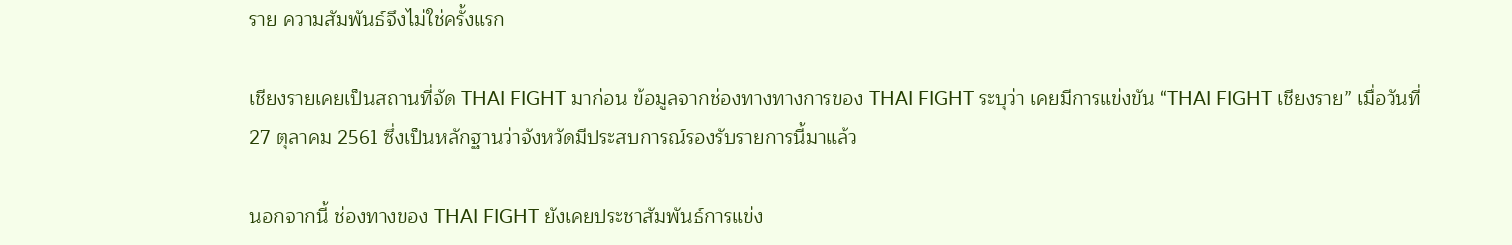ราย ความสัมพันธ์จึงไม่ใช่ครั้งแรก

เชียงรายเคยเป็นสถานที่จัด THAI FIGHT มาก่อน ข้อมูลจากช่องทางทางการของ THAI FIGHT ระบุว่า เคยมีการแข่งขัน “THAI FIGHT เชียงราย” เมื่อวันที่ 27 ตุลาคม 2561 ซึ่งเป็นหลักฐานว่าจังหวัดมีประสบการณ์รองรับรายการนี้มาแล้ว

นอกจากนี้ ช่องทางของ THAI FIGHT ยังเคยประชาสัมพันธ์การแข่ง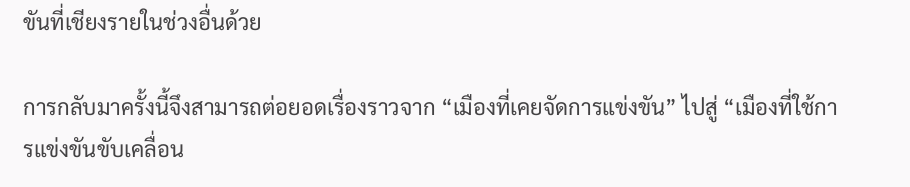ขันที่เชียงรายในช่วงอื่นด้วย

การกลับมาครั้งนี้จึงสามารถต่อยอดเรื่องราวจาก “เมืองที่เคยจัดการแข่งขัน” ไปสู่ “เมืองที่ใช้การแข่งขันขับเคลื่อน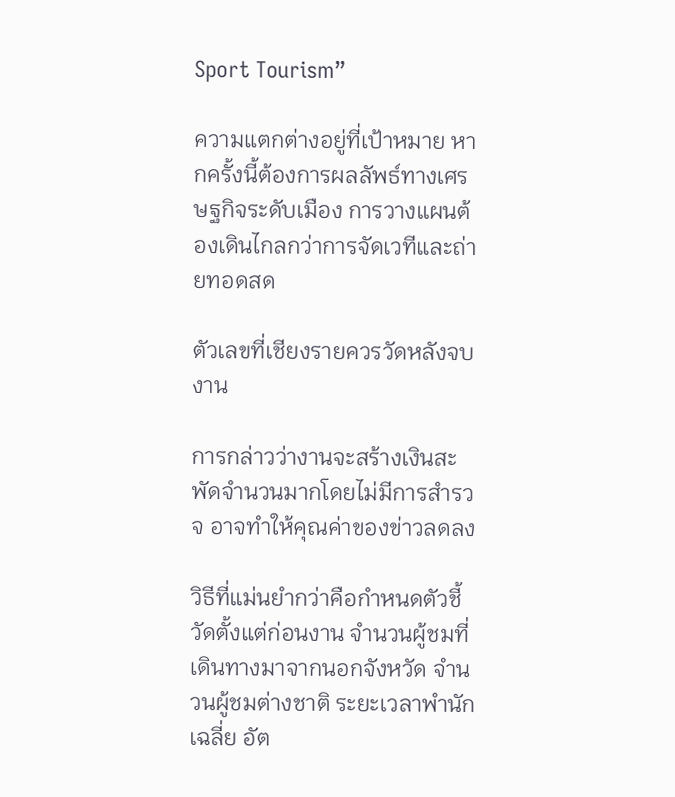Sport Tourism”

ความแตกต่างอยู่ที่เป้าหมาย หากครั้งนี้ต้องการผลลัพธ์ทางเศรษฐกิจระดับเมือง การวางแผนต้องเดินไกลกว่าการจัดเวทีและถ่ายทอดสด

ตัวเลขที่เชียงรายควรวัดหลังจบงาน

การกล่าวว่างานจะสร้างเงินสะพัดจำนวนมากโดยไม่มีการสำรวจ อาจทำให้คุณค่าของข่าวลดลง

วิธีที่แม่นยำกว่าคือกำหนดตัวชี้วัดตั้งแต่ก่อนงาน จำนวนผู้ชมที่เดินทางมาจากนอกจังหวัด จำนวนผู้ชมต่างชาติ ระยะเวลาพำนักเฉลี่ย อัต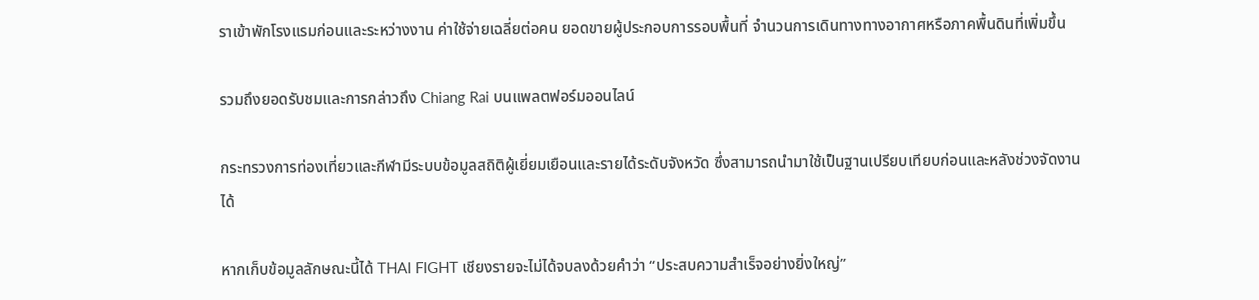ราเข้าพักโรงแรมก่อนและระหว่างงาน ค่าใช้จ่ายเฉลี่ยต่อคน ยอดขายผู้ประกอบการรอบพื้นที่ จำนวนการเดินทางทางอากาศหรือภาคพื้นดินที่เพิ่มขึ้น

รวมถึงยอดรับชมและการกล่าวถึง Chiang Rai บนแพลตฟอร์มออนไลน์

กระทรวงการท่องเที่ยวและกีฬามีระบบข้อมูลสถิติผู้เยี่ยมเยือนและรายได้ระดับจังหวัด ซึ่งสามารถนำมาใช้เป็นฐานเปรียบเทียบก่อนและหลังช่วงจัดงานได้

หากเก็บข้อมูลลักษณะนี้ได้ THAI FIGHT เชียงรายจะไม่ได้จบลงด้วยคำว่า “ประสบความสำเร็จอย่างยิ่งใหญ่”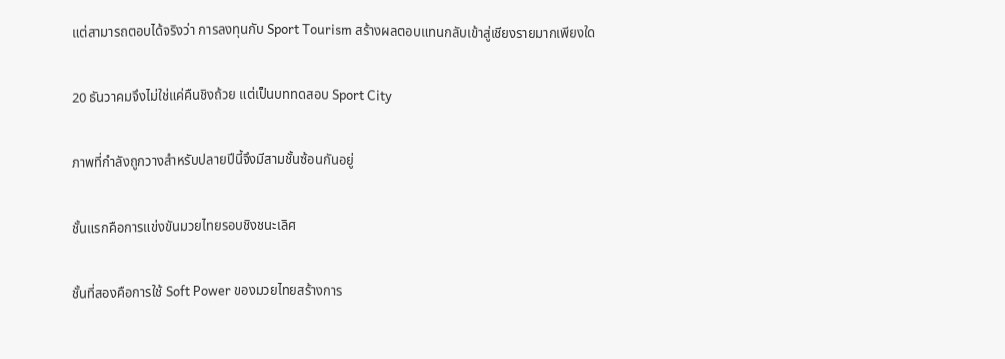แต่สามารถตอบได้จริงว่า การลงทุนกับ Sport Tourism สร้างผลตอบแทนกลับเข้าสู่เชียงรายมากเพียงใด

20 ธันวาคมจึงไม่ใช่แค่คืนชิงถ้วย แต่เป็นบททดสอบ Sport City

ภาพที่กำลังถูกวางสำหรับปลายปีนี้จึงมีสามชั้นซ้อนกันอยู่

ชั้นแรกคือการแข่งขันมวยไทยรอบชิงชนะเลิศ

ชั้นที่สองคือการใช้ Soft Power ของมวยไทยสร้างการ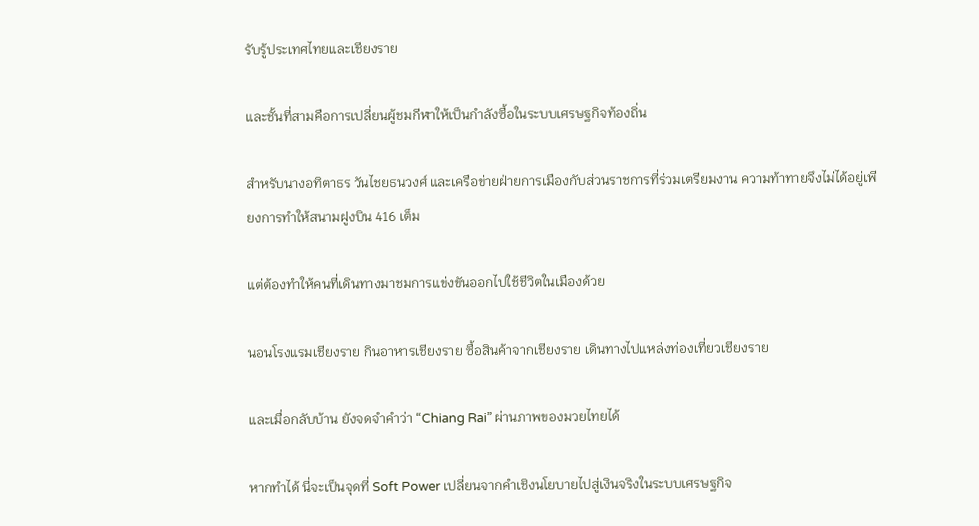รับรู้ประเทศไทยและเชียงราย

และชั้นที่สามคือการเปลี่ยนผู้ชมกีฬาให้เป็นกำลังซื้อในระบบเศรษฐกิจท้องถิ่น

สำหรับนางอทิตาธร วันไชยธนวงศ์ และเครือข่ายฝ่ายการเมืองกับส่วนราชการที่ร่วมเตรียมงาน ความท้าทายจึงไม่ได้อยู่เพียงการทำให้สนามฝูงบิน 416 เต็ม

แต่ต้องทำให้คนที่เดินทางมาชมการแข่งขันออกไปใช้ชีวิตในเมืองด้วย

นอนโรงแรมเชียงราย กินอาหารเชียงราย ซื้อสินค้าจากเชียงราย เดินทางไปแหล่งท่องเที่ยวเชียงราย

และเมื่อกลับบ้าน ยังจดจำคำว่า “Chiang Rai” ผ่านภาพของมวยไทยได้

หากทำได้ นี่จะเป็นจุดที่ Soft Power เปลี่ยนจากคำเชิงนโยบายไปสู่เงินจริงในระบบเศรษฐกิจ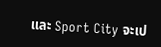และ Sport City จะเป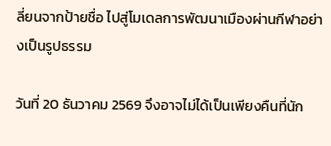ลี่ยนจากป้ายชื่อ ไปสู่โมเดลการพัฒนาเมืองผ่านกีฬาอย่างเป็นรูปธรรม

วันที่ 20 ธันวาคม 2569 จึงอาจไม่ได้เป็นเพียงคืนที่นัก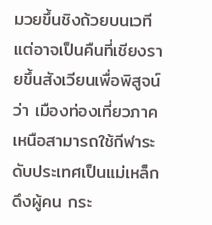มวยขึ้นชิงถ้วยบนเวที แต่อาจเป็นคืนที่เชียงรายขึ้นสังเวียนเพื่อพิสูจน์ว่า เมืองท่องเที่ยวภาคเหนือสามารถใช้กีฬาระดับประเทศเป็นแม่เหล็กดึงผู้คน กระ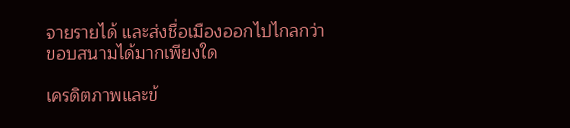จายรายได้ และส่งชื่อเมืองออกไปไกลกว่าขอบสนามได้มากเพียงใด

เครดิตภาพและข้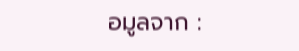อมูลจาก :